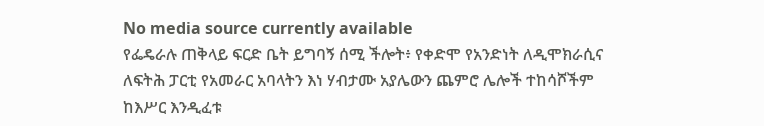No media source currently available
የፌዴራሉ ጠቅላይ ፍርድ ቤት ይግባኝ ሰሚ ችሎት፥ የቀድሞ የአንድነት ለዲሞክራሲና ለፍትሕ ፓርቲ የአመራር አባላትን እነ ሃብታሙ አያሌውን ጨምሮ ሌሎች ተከሳሾችም ከእሥር እንዲፈቱ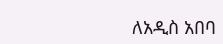ለአዲስ አበባ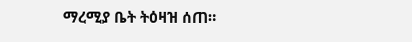ማረሚያ ቤት ትዕዛዝ ሰጠ።